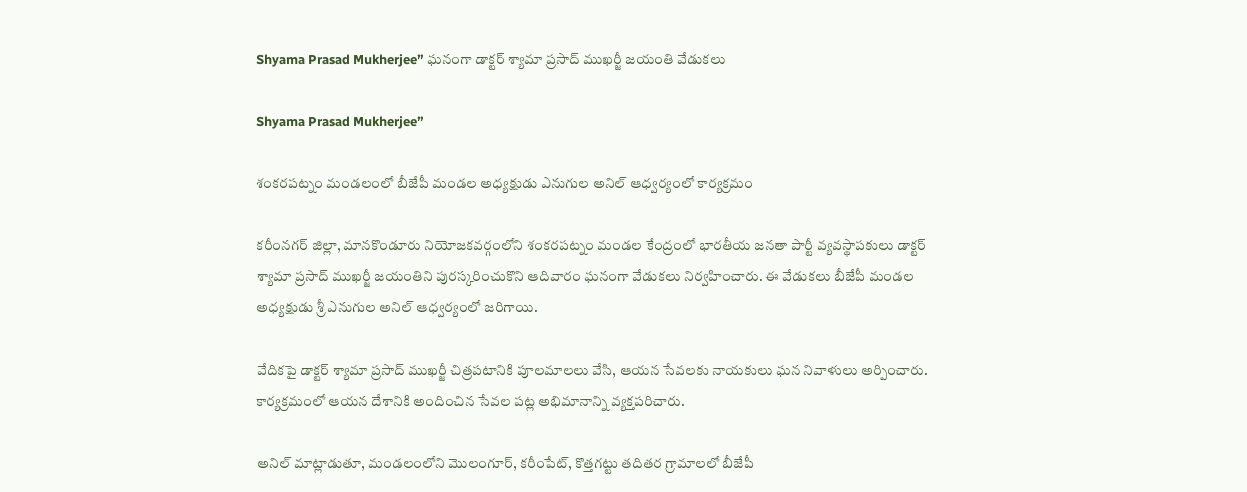Shyama Prasad Mukherjee” ఘనంగా డాక్టర్ శ్యామా ప్రసాద్ ముఖర్జీ జయంతి వేడుకలు

Shyama Prasad Mukherjee”

శంకరపట్నం మండలంలో బీజేపీ మండల అధ్యక్షుడు ఎనుగుల అనిల్ ఆధ్వర్యంలో కార్యక్రమం

కరీంనగర్ జిల్లా, మానకొండూరు నియోజకవర్గంలోని శంకరపట్నం మండల కేంద్రంలో భారతీయ జనతా పార్టీ వ్యవస్థాపకులు డాక్టర్ శ్యామా ప్రసాద్ ముఖర్జీ జయంతిని పురస్కరించుకొని ఆదివారం ఘనంగా వేడుకలు నిర్వహించారు. ఈ వేడుకలు బీజేపీ మండల అధ్యక్షుడు శ్రీ ఎనుగుల అనిల్ ఆధ్వర్యంలో జరిగాయి.

వేదికపై డాక్టర్ శ్యామా ప్రసాద్ ముఖర్జీ చిత్రపటానికి పూలమాలలు వేసి, ఆయన సేవలకు నాయకులు ఘన నివాళులు అర్పించారు. కార్యక్రమంలో ఆయన దేశానికి అందించిన సేవల పట్ల అభిమానాన్ని వ్యక్తపరిచారు.

అనిల్ మాట్లాడుతూ, మండలంలోని మొలంగూర్, కరీంపేట్, కొత్తగట్టు తదితర గ్రామాలలో బీజేపీ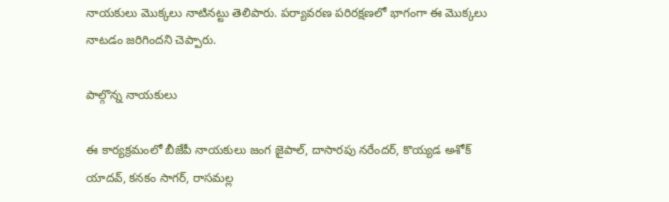నాయకులు మొక్కలు నాటినట్టు తెలిపారు. పర్యావరణ పరిరక్షణలో భాగంగా ఈ మొక్కలు నాటడం జరిగిందని చెప్పారు.

పాల్గొన్న నాయకులు

ఈ కార్యక్రమంలో బీజేపీ నాయకులు జంగ జైపాల్, దాసారపు నరేందర్, కొయ్యడ అశోక్ యాదవ్, కనకం సాగర్, రాసమల్ల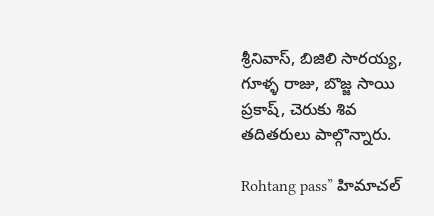శ్రీనివాస్, బిజిలి సారయ్య, గూళ్ళ రాజు, బొజ్జ సాయి ప్రకాష్, చెరుకు శివ తదితరులు పాల్గొన్నారు.

Rohtang pass” హిమాచల్‌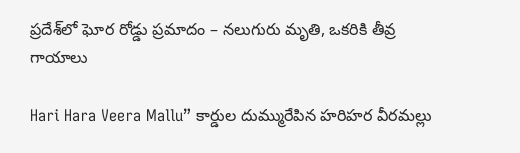ప్రదేశ్‌లో ఘోర రోడ్డు ప్రమాదం – నలుగురు మృతి, ఒకరికి తీవ్ర గాయాలు

Hari Hara Veera Mallu” కార్డుల దుమ్మురేపిన హరిహర వీరమల్లు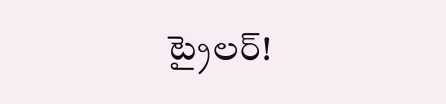ట్రైలర్!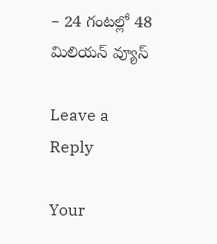– 24 గంటల్లో 48 మిలియన్ వ్యూస్

Leave a Reply

Your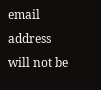email address will not be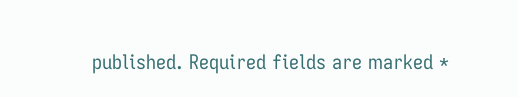published. Required fields are marked *